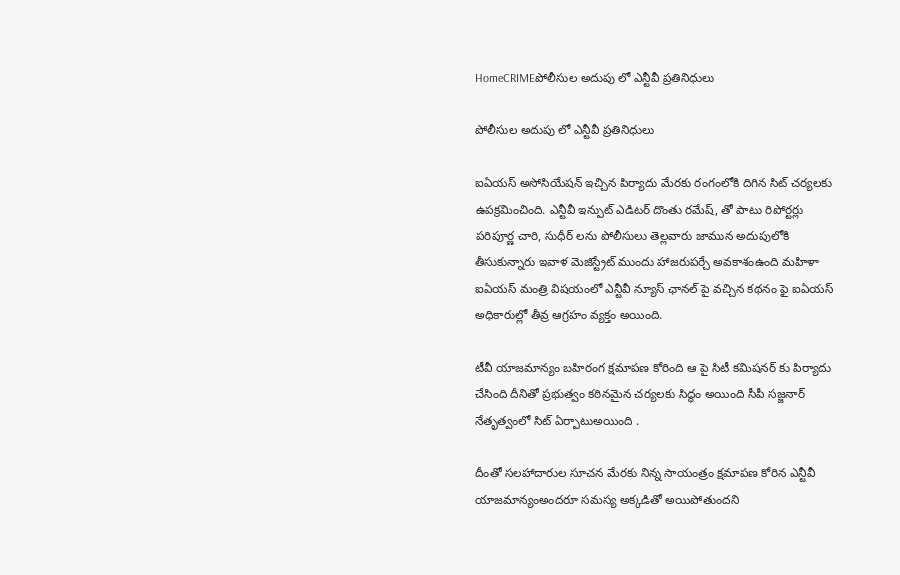HomeCRIMEపోలీసుల అదుపు లో ఎన్టీవీ ప్రతినిధులు

పోలీసుల అదుపు లో ఎన్టీవీ ప్రతినిధులు

ఐఏయస్ అసోసియేషన్ ఇచ్చిన పిర్యాదు మేరకు రంగంలోకి దిగిన సిట్ చర్యలకు ఉపక్రమించింది. ఎన్టీవీ ఇన్పుట్ ఎడిటర్ దొంతు రమేష్, తో పాటు రిపోర్టర్లు పరిపూర్ణ చారి, సుధీర్ లను పోలీసులు తెల్లవారు జామున అదుపులోకి తీసుకున్నారు ఇవాళ మెజిస్ట్రేట్ ముందు హాజరుపర్చే అవకాశంఉంది మహిళా ఐఏయస్ మంత్రి విషయంలో ఎన్టీవీ న్యూస్ ఛానల్ పై వచ్చిన కథనం ఫై ఐఏయస్ అధికారుల్లో తీవ్ర ఆగ్రహం వ్యక్తం అయింది.

టీవీ యాజమాన్యం బహిరంగ క్షమాపణ కోరింది ఆ పై సిటీ కమిషనర్ కు పిర్యాదు చేసింది దీనితో ప్రభుత్వం కఠినమైన చర్యలకు సిద్ధం అయింది సీపీ సజ్జనార్ నేతృత్వంలో సిట్ ఏర్పాటుఅయింది .

దీంతో సలహాదారుల సూచన మేరకు నిన్న సాయంత్రం క్షమాపణ కోరిన ఎన్టీవీ యాజమాన్యంఅందరూ సమస్య అక్కడితో అయిపోతుందని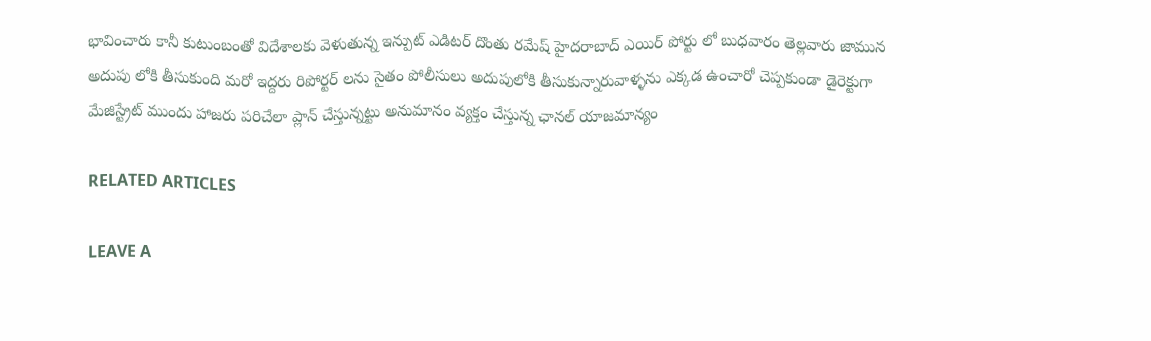భావించారు కానీ కుటుంబంతో విదేశాలకు వెళుతున్న ఇన్పుట్ ఎడిటర్ దొంతు రమేష్ హైదరాబాద్ ఎయిర్ పోర్టు లో బుధవారం తెల్లవారు జామున అదుపు లోకి తీసుకుంది మరో ఇద్దరు రిపోర్టర్ లను సైతం పోలీసులు అదుపులోకి తీసుకున్నారువాళ్ళను ఎక్కడ ఉంచారో చెప్పకుండా డైరెక్టుగా మేజిస్ట్రేట్ ముందు హాజరు పరిచేలా ప్లాన్ చేస్తున్నట్టు అనుమానం వ్యక్తం చేస్తున్న ఛానల్ యాజమాన్యం

RELATED ARTICLES

LEAVE A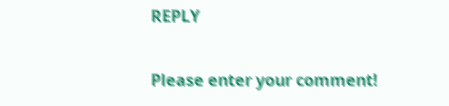REPLY

Please enter your comment!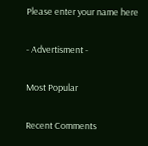Please enter your name here

- Advertisment -

Most Popular

Recent Comments